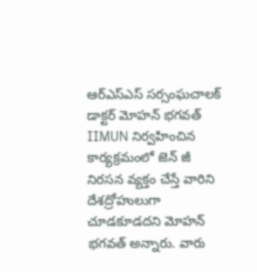ఆర్ఎస్ఎస్ సర్సంఘచాలక్ డాక్టర్ మోహన్ భగవత్ IIMUN నిర్వహించిన కార్యక్రమంలో జెన్ జీ నిరసన వ్యక్తం చేస్తే వారిని దేశద్రోహులుగా చూడకూడదని మోహన్ భగవత్ అన్నారు. వారు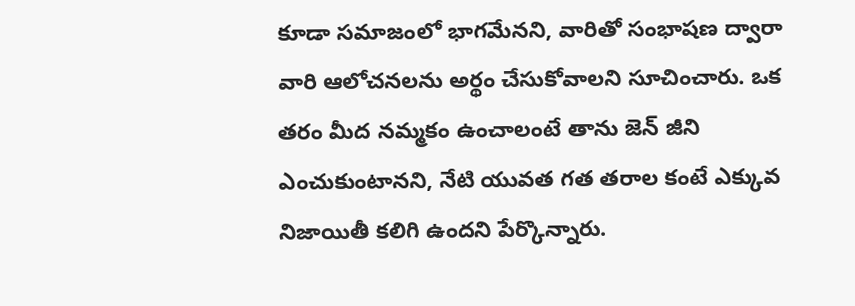కూడా సమాజంలో భాగమేనని, వారితో సంభాషణ ద్వారా వారి ఆలోచనలను అర్థం చేసుకోవాలని సూచించారు. ఒక తరం మీద నమ్మకం ఉంచాలంటే తాను జెన్ జీని ఎంచుకుంటానని, నేటి యువత గత తరాల కంటే ఎక్కువ నిజాయితీ కలిగి ఉందని పేర్కొన్నారు.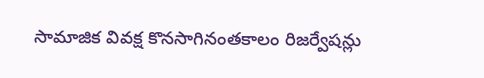సామాజిక వివక్ష కొనసాగినంతకాలం రిజర్వేషన్లు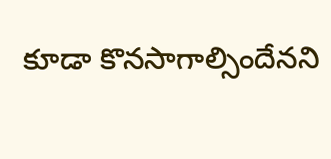కూడా కొనసాగాల్సిందేనని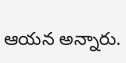ఆయన అన్నారు.